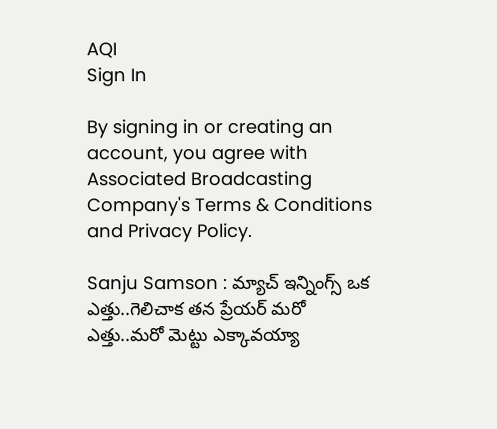AQI
Sign In

By signing in or creating an account, you agree with Associated Broadcasting Company's Terms & Conditions and Privacy Policy.

Sanju Samson : మ్యాచ్ ఇన్నింగ్స్ ఒక ఎత్తు..గెలిచాక తన ప్రేయర్ మరో ఎత్తు..మరో మెట్టు ఎక్కావయ్యా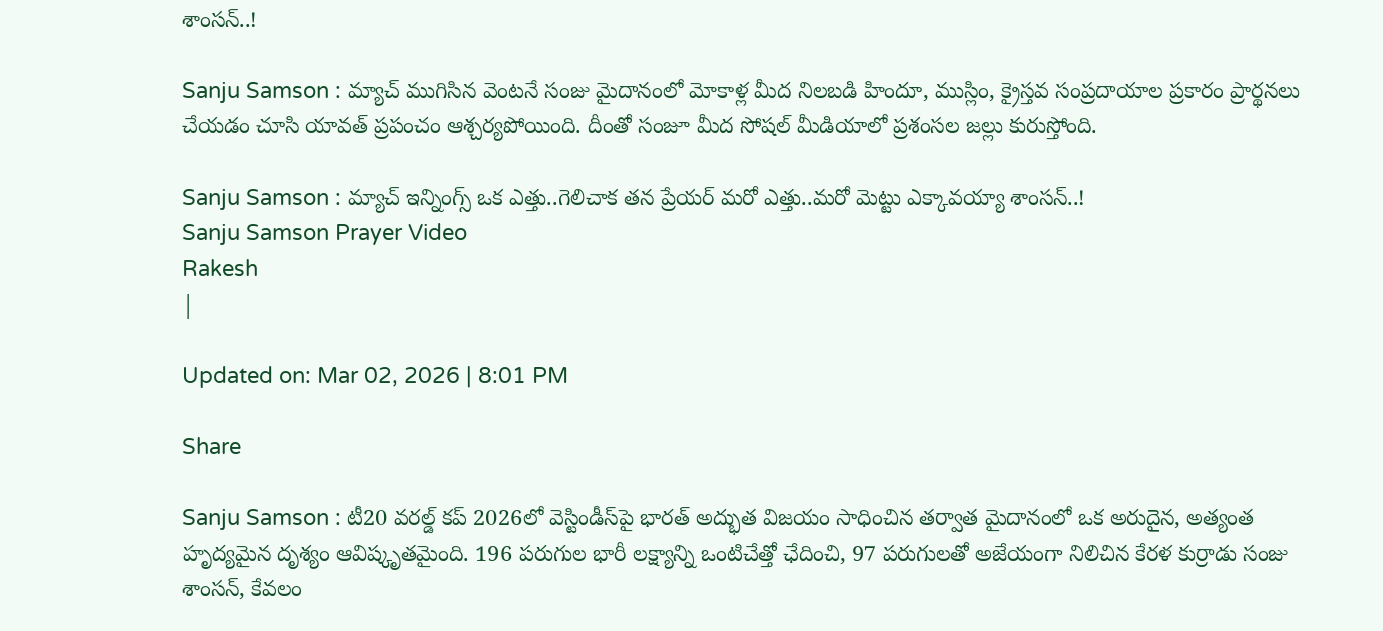శాంసన్..!

Sanju Samson : మ్యాచ్ ముగిసిన వెంటనే సంజు మైదానంలో మోకాళ్ల మీద నిలబడి హిందూ, ముస్లిం, క్రైస్తవ సంప్రదాయాల ప్రకారం ప్రార్థనలు చేయడం చూసి యావత్ ప్రపంచం ఆశ్చర్యపోయింది. దీంతో సంజూ మీద సోషల్ మీడియాలో ప్రశంసల జల్లు కురుస్తోంది.

Sanju Samson : మ్యాచ్ ఇన్నింగ్స్ ఒక ఎత్తు..గెలిచాక తన ప్రేయర్ మరో ఎత్తు..మరో మెట్టు ఎక్కావయ్యా శాంసన్..!
Sanju Samson Prayer Video
Rakesh
|

Updated on: Mar 02, 2026 | 8:01 PM

Share

Sanju Samson : టీ20 వరల్డ్ కప్ 2026లో వెస్టిండీస్‌పై భారత్ అద్భుత విజయం సాధించిన తర్వాత మైదానంలో ఒక అరుదైన, అత్యంత హృద్యమైన దృశ్యం ఆవిష్కృతమైంది. 196 పరుగుల భారీ లక్ష్యాన్ని ఒంటిచేత్తో ఛేదించి, 97 పరుగులతో అజేయంగా నిలిచిన కేరళ కుర్రాడు సంజు శాంసన్, కేవలం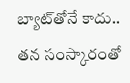బ్యాట్‌తోనే కాదు.. తన సంస్కారంతో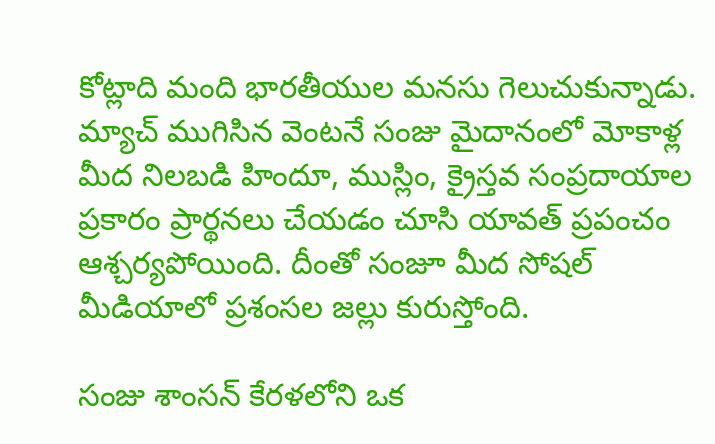కోట్లాది మంది భారతీయుల మనసు గెలుచుకున్నాడు. మ్యాచ్ ముగిసిన వెంటనే సంజు మైదానంలో మోకాళ్ల మీద నిలబడి హిందూ, ముస్లిం, క్రైస్తవ సంప్రదాయాల ప్రకారం ప్రార్థనలు చేయడం చూసి యావత్ ప్రపంచం ఆశ్చర్యపోయింది. దీంతో సంజూ మీద సోషల్ మీడియాలో ప్రశంసల జల్లు కురుస్తోంది.

సంజు శాంసన్ కేరళలోని ఒక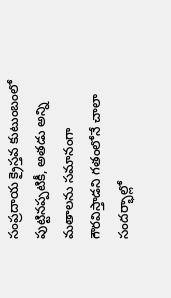సంప్రదాయ క్రైస్తవ కుటుంబంలో పుట్టినప్పటికీ, అతడు అన్ని మతాలను సమానంగా గౌరవిస్తాడని గతంలోనే చాలా సందర్భాల్లో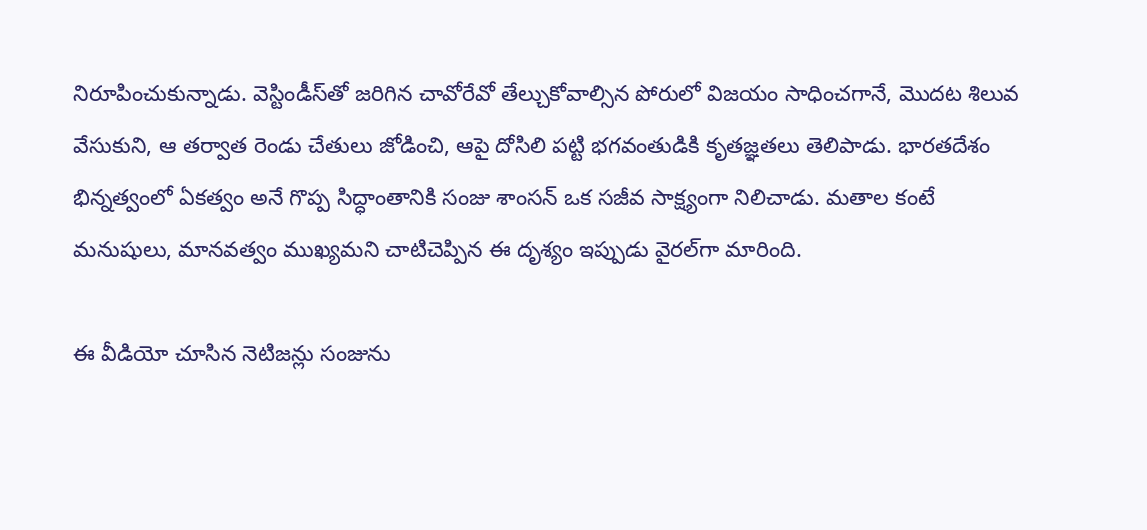నిరూపించుకున్నాడు. వెస్టిండీస్‌తో జరిగిన చావోరేవో తేల్చుకోవాల్సిన పోరులో విజయం సాధించగానే, మొదట శిలువ వేసుకుని, ఆ తర్వాత రెండు చేతులు జోడించి, ఆపై దోసిలి పట్టి భగవంతుడికి కృతజ్ఞతలు తెలిపాడు. భారతదేశం భిన్నత్వంలో ఏకత్వం అనే గొప్ప సిద్ధాంతానికి సంజు శాంసన్ ఒక సజీవ సాక్ష్యంగా నిలిచాడు. మతాల కంటే మనుషులు, మానవత్వం ముఖ్యమని చాటిచెప్పిన ఈ దృశ్యం ఇప్పుడు వైరల్‌గా మారింది.

ఈ వీడియో చూసిన నెటిజన్లు సంజును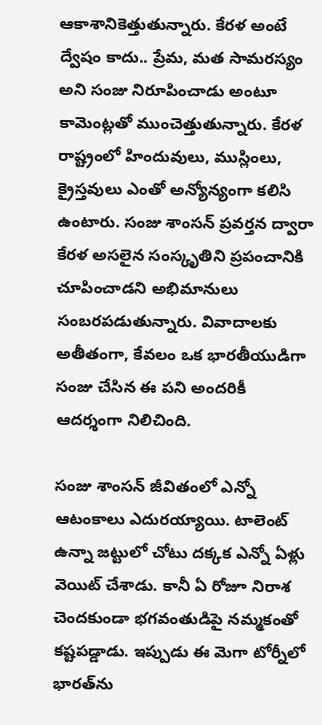ఆకాశానికెత్తుతున్నారు. కేరళ అంటే ద్వేషం కాదు.. ప్రేమ, మత సామరస్యం అని సంజు నిరూపించాడు అంటూ కామెంట్లతో ముంచెత్తుతున్నారు. కేరళ రాష్ట్రంలో హిందువులు, ముస్లింలు, క్రైస్తవులు ఎంతో అన్యోన్యంగా కలిసి ఉంటారు. సంజు శాంసన్ ప్రవర్తన ద్వారా కేరళ అసలైన సంస్కృతిని ప్రపంచానికి చూపించాడని అభిమానులు సంబరపడుతున్నారు. వివాదాలకు అతీతంగా, కేవలం ఒక భారతీయుడిగా సంజు చేసిన ఈ పని అందరికీ ఆదర్శంగా నిలిచింది.

సంజు శాంసన్ జీవితంలో ఎన్నో ఆటంకాలు ఎదురయ్యాయి. టాలెంట్ ఉన్నా జట్టులో చోటు దక్కక ఎన్నో ఏళ్లు వెయిట్ చేశాడు. కానీ ఏ రోజూ నిరాశ చెందకుండా భగవంతుడిపై నమ్మకంతో కష్టపడ్డాడు. ఇప్పుడు ఈ మెగా టోర్నీలో భారత్‌ను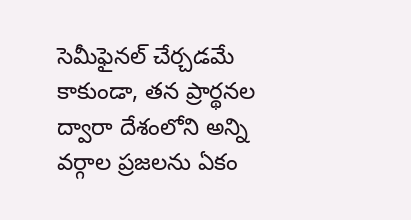సెమీఫైనల్ చేర్చడమే కాకుండా, తన ప్రార్థనల ద్వారా దేశంలోని అన్ని వర్గాల ప్రజలను ఏకం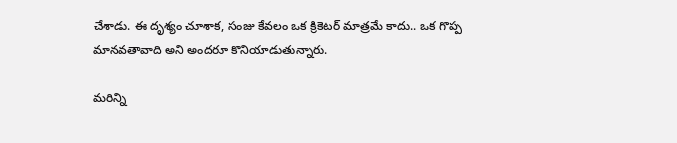చేశాడు. ఈ దృశ్యం చూశాక, సంజు కేవలం ఒక క్రికెటర్ మాత్రమే కాదు.. ఒక గొప్ప మానవతావాది అని అందరూ కొనియాడుతున్నారు.

మరిన్ని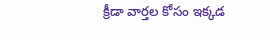క్రీడా వార్తల కోసం ఇక్కడ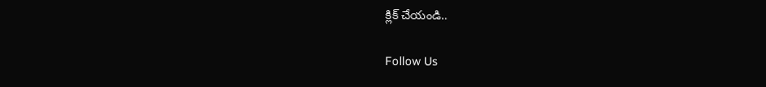క్లిక్ చేయండి..

Follow Us